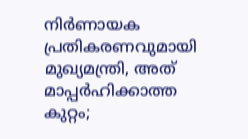നിർണായക പ്രതികരണവുമായി മുഖ്യമന്ത്രി, അത് മാപ്പർഹിക്കാത്ത കുറ്റം;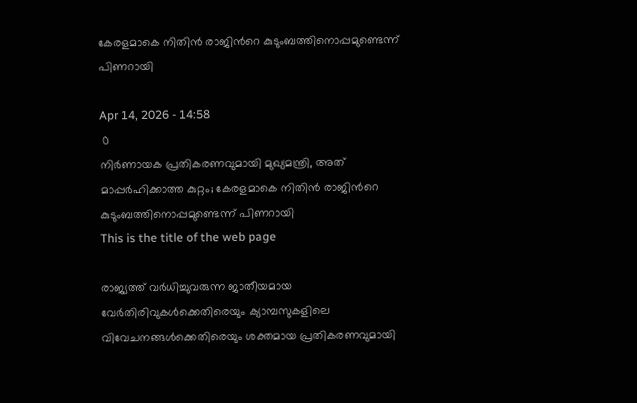കേരളമാകെ നിതിൻ രാജിന്‍റെ കുടുംബത്തിനൊപ്പമുണ്ടെന്ന് പിണറായി

Apr 14, 2026 - 14:58
 0
നിർണായക പ്രതികരണവുമായി മുഖ്യമന്ത്രി, അത് മാപ്പർഹിക്കാത്ത കുറ്റം; കേരളമാകെ നിതിൻ രാജിന്‍റെ കുടുംബത്തിനൊപ്പമുണ്ടെന്ന് പിണറായി
This is the title of the web page

രാജ്യത്ത് വർധിച്ചുവരുന്ന ജാതീയമായ വേർതിരിവുകൾക്കെതിരെയും ക്യാമ്പസുകളിലെ വിവേചനങ്ങൾക്കെതിരെയും ശക്തമായ പ്രതികരണവുമായി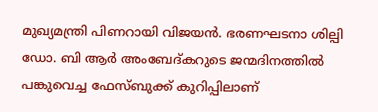മുഖ്യമന്ത്രി പിണറായി വിജയൻ. ഭരണഘടനാ ശില്പി ഡോ. ബി ആർ അംബേദ്കറുടെ ജന്മദിനത്തിൽ പങ്കുവെച്ച ഫേസ്ബുക്ക് കുറിപ്പിലാണ്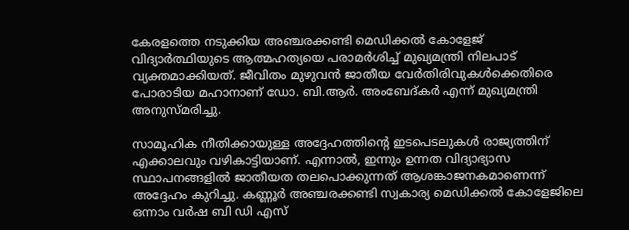കേരളത്തെ നടുക്കിയ അഞ്ചരക്കണ്ടി മെഡിക്കൽ കോളേജ് വിദ്യാർത്ഥിയുടെ ആത്മഹത്യയെ പരാമർശിച്ച് മുഖ്യമന്ത്രി നിലപാട് വ്യക്തമാക്കിയത്. ജീവിതം മുഴുവൻ ജാതീയ വേർതിരിവുകൾക്കെതിരെ പോരാടിയ മഹാനാണ് ഡോ. ബി.ആർ. അംബേദ്കർ എന്ന് മുഖ്യമന്ത്രി അനുസ്മരിച്ചു.

സാമൂഹിക നീതിക്കായുള്ള അദ്ദേഹത്തിന്റെ ഇടപെടലുകൾ രാജ്യത്തിന് എക്കാലവും വഴികാട്ടിയാണ്. എന്നാൽ, ഇന്നും ഉന്നത വിദ്യാഭ്യാസ സ്ഥാപനങ്ങളിൽ ജാതീയത തലപൊക്കുന്നത് ആശങ്കാജനകമാണെന്ന് അദ്ദേഹം കുറിച്ചു. കണ്ണൂർ അഞ്ചരക്കണ്ടി സ്വകാര്യ മെഡിക്കൽ കോളേജിലെ ഒന്നാം വർഷ ബി ഡി എസ്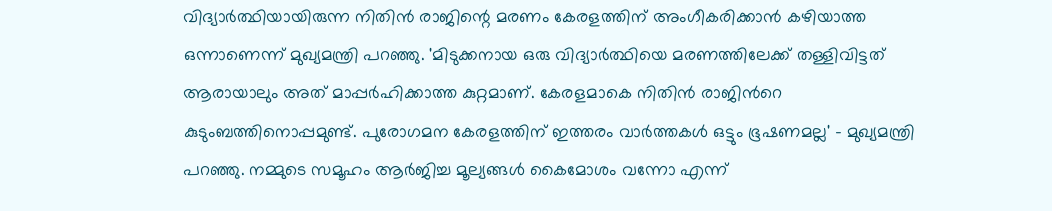വിദ്യാർത്ഥിയായിരുന്ന നിതിൻ രാജിന്റെ മരണം കേരളത്തിന് അംഗീകരിക്കാൻ കഴിയാത്ത ഒന്നാണെന്ന് മുഖ്യമന്ത്രി പറഞ്ഞു. 'മിടുക്കനായ ഒരു വിദ്യാർത്ഥിയെ മരണത്തിലേക്ക് തള്ളിവിട്ടത് ആരായാലും അത് മാപ്പർഹിക്കാത്ത കുറ്റമാണ്. കേരളമാകെ നിതിൻ രാജിന്‍റെ കുടുംബത്തിനൊപ്പമുണ്ട്. പുരോഗമന കേരളത്തിന് ഇത്തരം വാർത്തകൾ ഒട്ടും ഭൂഷണമല്ല' - മുഖ്യമന്ത്രി പറഞ്ഞു. നമ്മുടെ സമൂഹം ആർജിച്ച മൂല്യങ്ങൾ കൈമോശം വന്നോ എന്ന്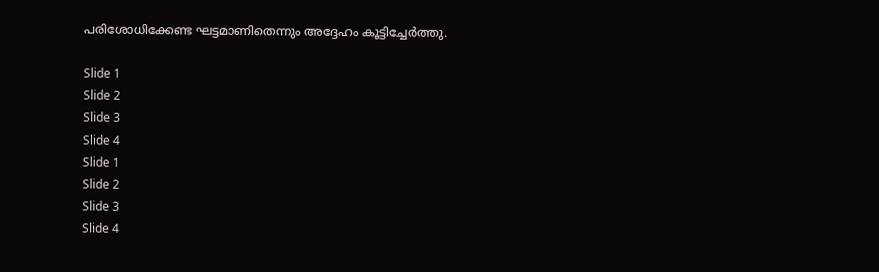പരിശോധിക്കേണ്ട ഘട്ടമാണിതെന്നും അദ്ദേഹം കൂട്ടിച്ചേർത്തു.

Slide 1
Slide 2
Slide 3
Slide 4
Slide 1
Slide 2
Slide 3
Slide 4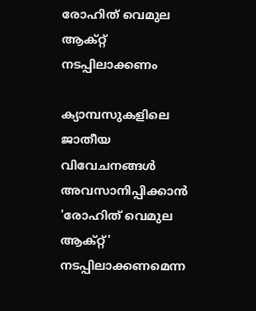രോഹിത് വെമുല ആക്റ്റ് നടപ്പിലാക്കണം

ക്യാമ്പസുകളിലെ ജാതീയ വിവേചനങ്ങൾ അവസാനിപ്പിക്കാൻ 'രോഹിത് വെമുല ആക്റ്റ്' നടപ്പിലാക്കണമെന്ന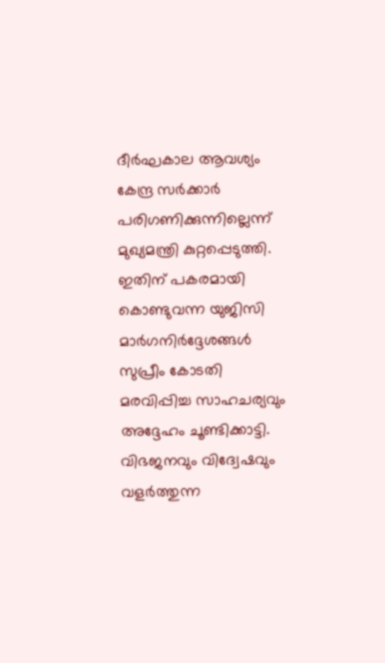ദീർഘകാല ആവശ്യം കേന്ദ്ര സർക്കാർ പരിഗണിക്കുന്നില്ലെന്ന് മുഖ്യമന്ത്രി കുറ്റപ്പെടുത്തി. ഇതിന് പകരമായി കൊണ്ടുവന്ന യുജിസി മാർഗനിർദ്ദേശങ്ങൾ സുപ്രീം കോടതി മരവിപ്പിച്ച സാഹചര്യവും അദ്ദേഹം ചൂണ്ടിക്കാട്ടി. വിഭജനവും വിദ്വേഷവും വളർത്തുന്ന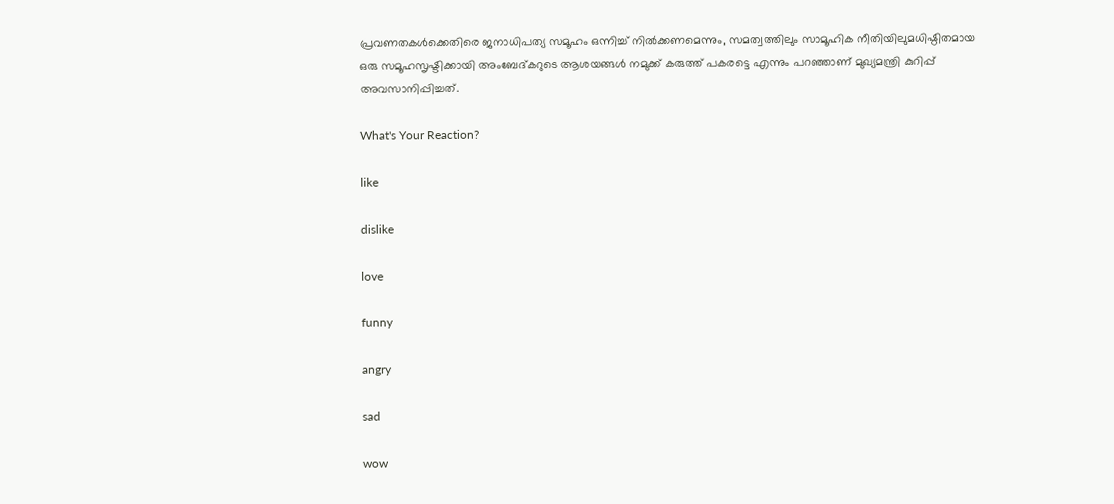പ്രവണതകൾക്കെതിരെ ജനാധിപത്യ സമൂഹം ഒന്നിച്ച് നിൽക്കണമെന്നും, സമത്വത്തിലും സാമൂഹിക നീതിയിലുമധിഷ്ഠിതമായ ഒരു സമൂഹസൃഷ്ടിക്കായി അംബേദ്കറുടെ ആശയങ്ങൾ നമുക്ക് കരുത്ത് പകരട്ടെ എന്നും പറഞ്ഞാണ് മുഖ്യമന്ത്രി കുറിപ്പ് അവസാനിപ്പിച്ചത്.

What's Your Reaction?

like

dislike

love

funny

angry

sad

wow